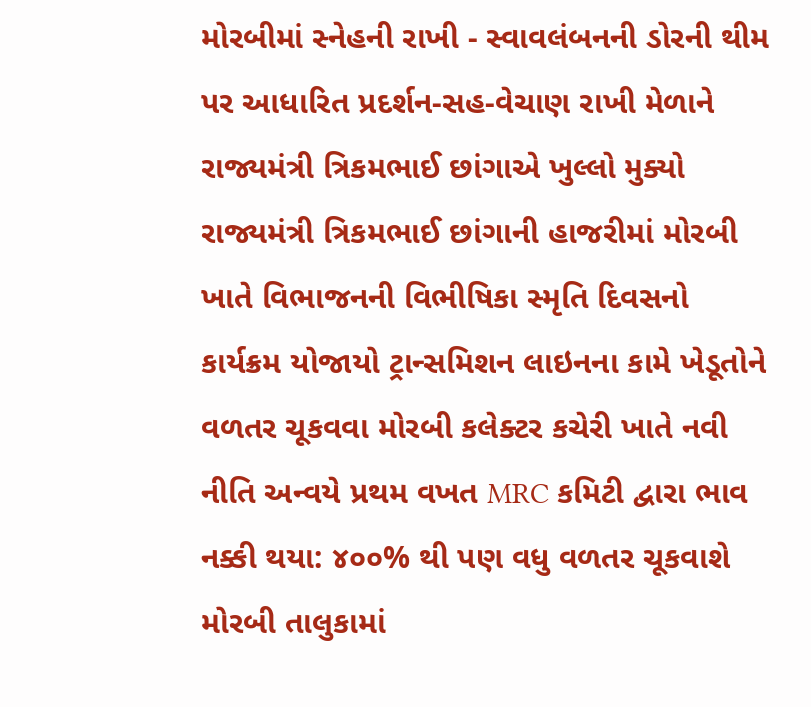મોરબીમાં સ્નેહની રાખી - સ્વાવલંબનની ડોરની થીમ પર આધારિત પ્રદર્શન-સહ-વેચાણ રાખી મેળાને રાજ્યમંત્રી ત્રિકમભાઈ છાંગાએ ખુલ્લો મુક્યો રાજ્યમંત્રી ત્રિકમભાઈ છાંગાની હાજરીમાં મોરબી ખાતે વિભાજનની વિભીષિકા સ્મૃતિ દિવસનો કાર્યક્રમ યોજાયો ટ્રાન્સમિશન લાઇનના કામે ખેડૂતોને વળતર ચૂકવવા મોરબી કલેક્ટર કચેરી ખાતે નવી નીતિ અન્વયે પ્રથમ વખત MRC કમિટી દ્વારા ભાવ નક્કી થયા: ૪૦૦% થી પણ વધુ વળતર ચૂકવાશે મોરબી તાલુકામાં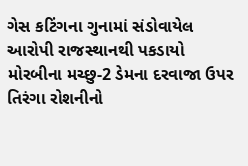ગેસ કટિંગના ગુનામાં સંડોવાયેલ આરોપી રાજસ્થાનથી પકડાયો મોરબીના મચ્છુ-2 ડેમના દરવાજા ઉપર તિરંગા રોશનીનો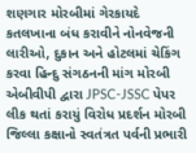શણગાર મોરબીમાં ગેરકાયદે કતલખાના બંધ કરાવીને નોનવેજની લારીઓ, દુકાન અને હોટલમાં ચેકિંગ કરવા હિન્દુ સંગઠનની માંગ મોરબી એબીવીપી દ્વારા JPSC-JSSC પેપર લીક થતાં કરાયું વિરોધ પ્રદર્શન મોરબી જિલ્લા કક્ષાનો સ્વતંત્રત પર્વની પ્રભારી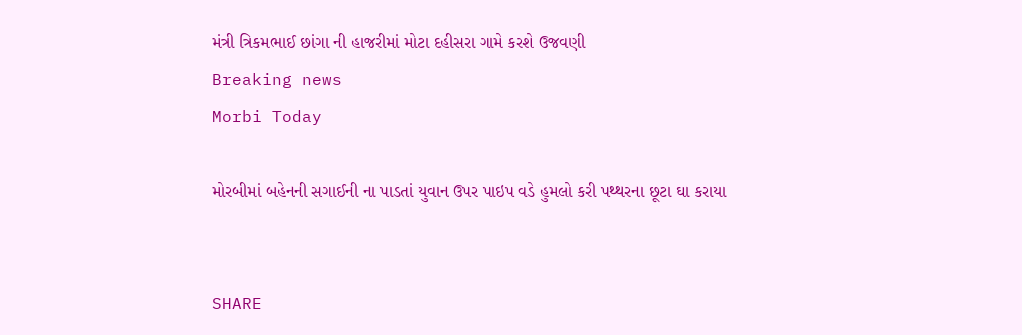મંત્રી ત્રિકમભાઈ છાંગા ની હાજરીમાં મોટા દહીસરા ગામે કરશે ઉજવણી
Breaking news
Morbi Today

મોરબીમાં બહેનની સગાઈની ના પાડતાં યુવાન ઉપર પાઇપ વડે હુમલો કરી પથ્થરના છૂટા ઘા કરાયા


SHARE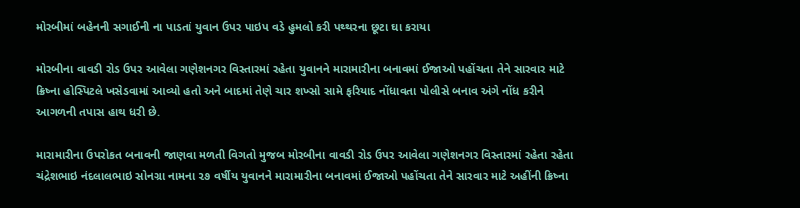મોરબીમાં બહેનની સગાઈની ના પાડતાં યુવાન ઉપર પાઇપ વડે હુમલો કરી પથ્થરના છૂટા ઘા કરાયા

મોરબીના વાવડી રોડ ઉપર આવેલા ગણેશનગર વિસ્તારમાં રહેતા યુવાનને મારામારીના બનાવમાં ઈજાઓ પહોંચતા તેને સારવાર માટે ક્રિષ્ના હોસ્પિટલે ખસેડવામાં આવ્યો હતો અને બાદમાં તેણે ચાર શખ્સો સામે ફરિયાદ નોંધાવતા પોલીસે બનાવ અંગે નોંધ કરીને આગળની તપાસ હાથ ધરી છે.

મારામારીના ઉપરોકત બનાવની જાણવા મળતી વિગતો મુજબ મોરબીના વાવડી રોડ ઉપર આવેલા ગણેશનગર વિસ્તારમાં રહેતા રહેતા ચંદ્રેશભાઇ નંદલાલભાઇ સોનગ્રા નામના ૨૭ વર્ષીય યુવાનને મારામારીના બનાવમાં ઈજાઓ પહોંચતા તેને સારવાર માટે અહીંની ક્રિષ્ના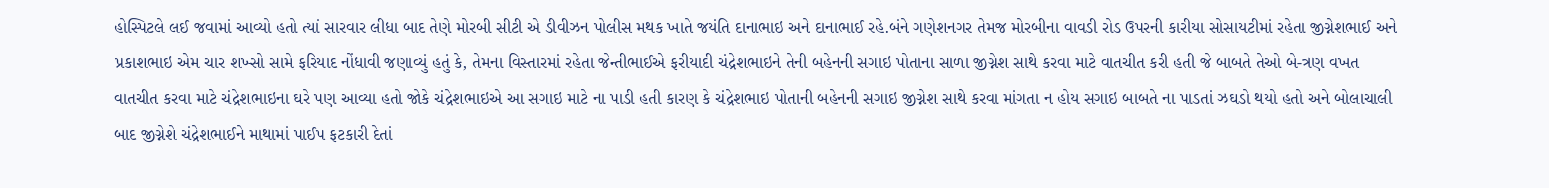હોસ્પિટલે લઈ જવામાં આવ્યો હતો ત્યાં સારવાર લીધા બાદ તેણે મોરબી સીટી એ ડીવીઝન પોલીસ મથક ખાતે જયંતિ દાનાભાઇ અને દાનાભાઈ રહે.બંને ગણેશનગર તેમજ મોરબીના વાવડી રોડ ઉપરની કારીયા સોસાયટીમાં રહેતા જીગ્નેશભાઈ અને પ્રકાશભાઇ એમ ચાર શખ્સો સામે ફરિયાદ નોંધાવી જણાવ્યું હતું કે, તેમના વિસ્તારમાં રહેતા જેન્તીભાઈએ ફરીયાદી ચંદ્રેશભાઇને તેની બહેનની સગાઇ પોતાના સાળા જીગ્નેશ સાથે કરવા માટે વાતચીત કરી હતી જે બાબતે તેઓ બે-ત્રણ વખત વાતચીત કરવા માટે ચંદ્રેશભાઇના ઘરે પણ આવ્યા હતો જોકે ચંદ્રેશભાઇએ આ સગાઇ માટે ના પાડી હતી કારણ કે ચંદ્રેશભાઇ પોતાની બહેનની સગાઇ જીગ્નેશ સાથે કરવા માંગતા ન હોય સગાઇ બાબતે ના પાડતાં ઝઘડો થયો હતો અને બોલાચાલી બાદ જીગ્નેશે ચંદ્રેશભાઈને માથામાં પાઈપ ફટકારી દેતાં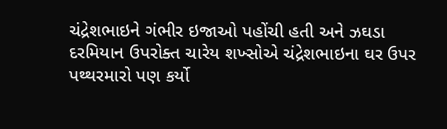ચંદ્રેશભાઇને ગંભીર ઇજાઓ પહોંચી હતી અને ઝઘડા દરમિયાન ઉપરોક્ત ચારેય શખ્સોએ ચંદ્રેશભાઇના ઘર ઉપર પથ્થરમારો પણ કર્યો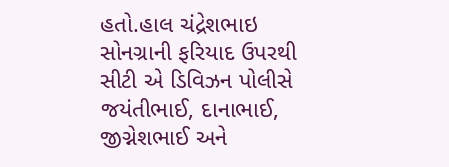હતો.હાલ ચંદ્રેશભાઇ સોનગ્રાની ફરિયાદ ઉપરથી સીટી એ ડિવિઝન પોલીસે જયંતીભાઈ, દાનાભાઈ, જીગ્નેશભાઈ અને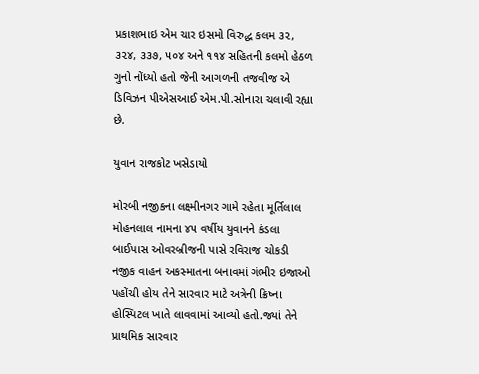પ્રકાશભાઇ એમ ચાર ઇસમો વિરુદ્ધ કલમ ૩૨, ૩૨૪, ૩૩૭, ૫૦૪ અને ૧૧૪ સહિતની કલમો હેઠળ ગુનો નોંધ્યો હતો જેની આગળની તજવીજ એ ડિવિઝન પીએસઆઈ એમ.પી.સોનારા ચલાવી રહ્યા છે.

યુવાન રાજકોટ ખસેડાયો

મોરબી નજીકના લક્ષ્મીનગર ગામે રહેતા મૂર્તિલાલ મોહનલાલ નામના ૪૫ વર્ષીય યુવાનને કંડલા બાઈપાસ ઓવરબ્રીજની પાસે રવિરાજ ચોકડી નજીક વાહન અકસ્માતના બનાવમાં ગંભીર ઇજાઓ પહોંચી હોય તેને સારવાર માટે અત્રેની ક્રિષ્ના હોસ્પિટલ ખાતે લાવવામાં આવ્યો હતો.જ્યાં તેને પ્રાથમિક સારવાર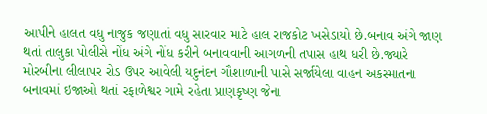આપીને હાલત વધુ નાજુક જણાતાં વધુ સારવાર માટે હાલ રાજકોટ ખસેડાયો છે.બનાવ અંગે જાણ થતાં તાલુકા પોલીસે નોંધ અંગે નોંધ કરીને બનાવવાની આગળની તપાસ હાથ ધરી છે.જ્યારે મોરબીના લીલાપર રોડ ઉપર આવેલી યદુનંદન ગૌશાળાની પાસે સર્જાયેલા વાહન અકસ્માતના બનાવમાં ઇજાઓ થતાં રફાળેશ્વર ગામે રહેતા પ્રાણકૃષ્ણ જેના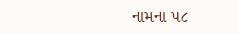નામના ૫૮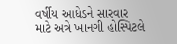વર્ષીય આધેડને સારવાર માટે અત્રે ખાનગી હોસ્પિટલે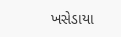ખસેડાયા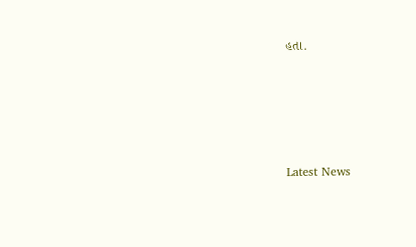હતા.






Latest News